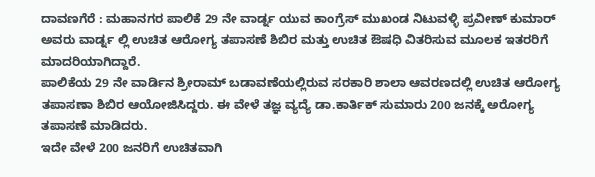ದಾವಣಗೆರೆ : ಮಹಾನಗರ ಪಾಲಿಕೆ 29 ನೇ ವಾರ್ಡ್ನ ಯುವ ಕಾಂಗ್ರೆಸ್ ಮುಖಂಡ ನಿಟುವಳ್ಳಿ ಪ್ರವೀಣ್ ಕುಮಾರ್ ಅವರು ವಾರ್ಡ್ನ ಲ್ಲಿ ಉಚಿತ ಆರೋಗ್ಯ ತಪಾಸಣೆ ಶಿಬಿರ ಮತ್ತು ಉಚಿತ ಔಷಧಿ ವಿತರಿಸುವ ಮೂಲಕ ಇತರರಿಗೆ ಮಾದರಿಯಾಗಿದ್ದಾರೆ.
ಪಾಲಿಕೆಯ 29 ನೇ ವಾರ್ಡಿನ ಶ್ರೀರಾಮ್ ಬಡಾವಣೆಯಲ್ಲಿರುವ ಸರಕಾರಿ ಶಾಲಾ ಆವರಣದಲ್ಲಿ ಉಚಿತ ಆರೋಗ್ಯ ತಪಾಸಣಾ ಶಿಬಿರ ಆಯೋಜಿಸಿದ್ದರು. ಈ ವೇಳೆ ತಜ್ಞ ವ್ಯದ್ಯೆ ಡಾ.ಕಾರ್ತಿಕ್ ಸುಮಾರು 200 ಜನಕ್ಕೆ ಅರೋಗ್ಯ ತಪಾಸಣೆ ಮಾಡಿದರು.
ಇದೇ ವೇಳೆ 200 ಜನರಿಗೆ ಉಚಿತವಾಗಿ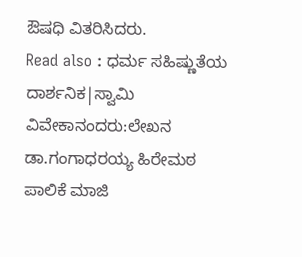ಔಷಧಿ ವಿತರಿಸಿದರು.
Read also : ಧರ್ಮ ಸಹಿಷ್ಣುತೆಯ ದಾರ್ಶನಿಕ|ಸ್ವಾಮಿ ವಿವೇಕಾನಂದರು:ಲೇಖನ ಡಾ.ಗಂಗಾಧರಯ್ಯ ಹಿರೇಮಠ
ಪಾಲಿಕೆ ಮಾಜಿ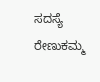ಸದಸ್ಯೆ ರೇಣುಕಮ್ಮ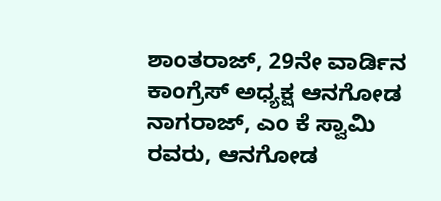ಶಾಂತರಾಜ್, 29ನೇ ವಾರ್ಡಿನ ಕಾಂಗ್ರೆಸ್ ಅಧ್ಯಕ್ಷ ಆನಗೋಡ ನಾಗರಾಜ್, ಎಂ ಕೆ ಸ್ವಾಮಿ ರವರು, ಆನಗೋಡ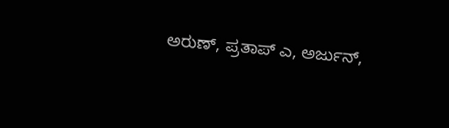ಅರುಣ್, ಪ್ರತಾಪ್ ಎ, ಅರ್ಜುನ್,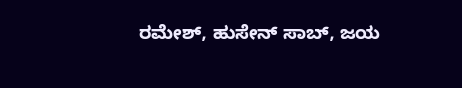ರಮೇಶ್, ಹುಸೇನ್ ಸಾಬ್, ಜಯ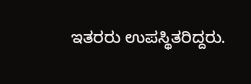ಇತರರು ಉಪಸ್ಥಿತರಿದ್ದರು.